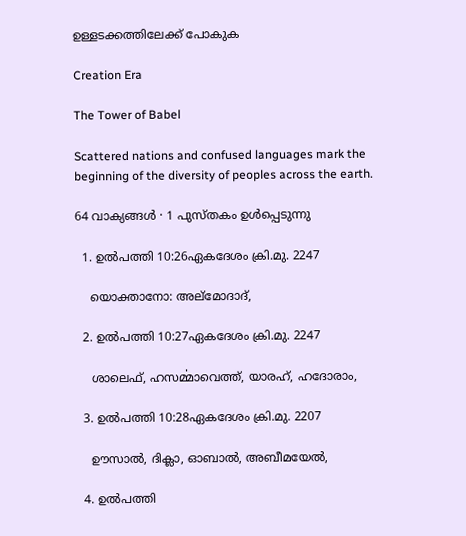ഉള്ളടക്കത്തിലേക്ക് പോകുക

Creation Era

The Tower of Babel

Scattered nations and confused languages mark the beginning of the diversity of peoples across the earth.

64 വാക്യങ്ങൾ · 1 പുസ്തകം ഉൾപ്പെടുന്നു

  1. ഉല്‍പത്തി 10:26ഏകദേശം ക്രി.മു. 2247

    യൊക്താനോ: അല്മോദാദ്,

  2. ഉല്‍പത്തി 10:27ഏകദേശം ക്രി.മു. 2247

    ശാലെഫ്, ഹസൎമ്മാവെത്ത്, യാരഹ്, ഹദോരാം,

  3. ഉല്‍പത്തി 10:28ഏകദേശം ക്രി.മു. 2207

    ഊസാൽ, ദിക്ലാ, ഓബാൽ, അബീമയേൽ,

  4. ഉല്‍പത്തി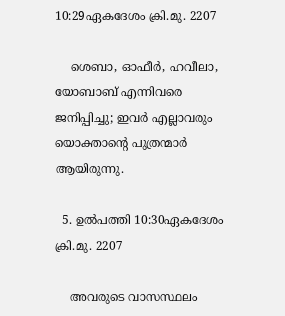10:29ഏകദേശം ക്രി.മു. 2207

    ശെബാ, ഓഫീർ, ഹവീലാ, യോബാബ് എന്നിവരെ ജനിപ്പിച്ചു; ഇവർ എല്ലാവരും യൊക്താന്റെ പുത്രന്മാർ ആയിരുന്നു.

  5. ഉല്‍പത്തി 10:30ഏകദേശം ക്രി.മു. 2207

    അവരുടെ വാസസ്ഥലം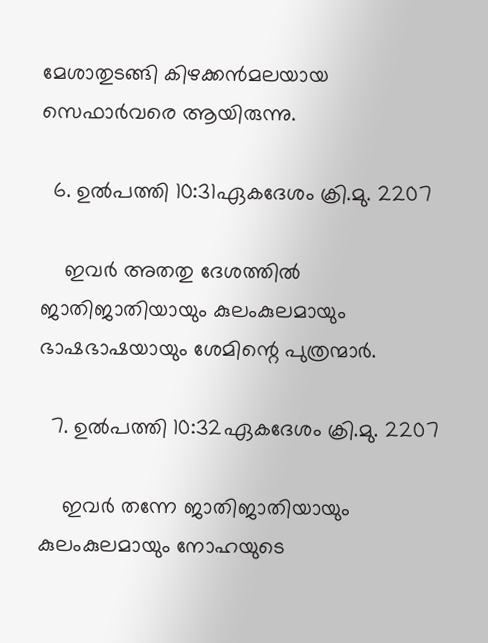മേശാതുടങ്ങി കിഴക്കൻമലയായ സെഫാർവരെ ആയിരുന്നു.

  6. ഉല്‍പത്തി 10:31ഏകദേശം ക്രി.മു. 2207

    ഇവർ അതതു ദേശത്തിൽ ജാതിജാതിയായും കുലംകുലമായും ഭാഷഭാഷയായും ശേമിന്റെ പുത്രന്മാർ.

  7. ഉല്‍പത്തി 10:32ഏകദേശം ക്രി.മു. 2207

    ഇവർ തന്നേ ജാതിജാതിയായും കുലംകുലമായും നോഹയുടെ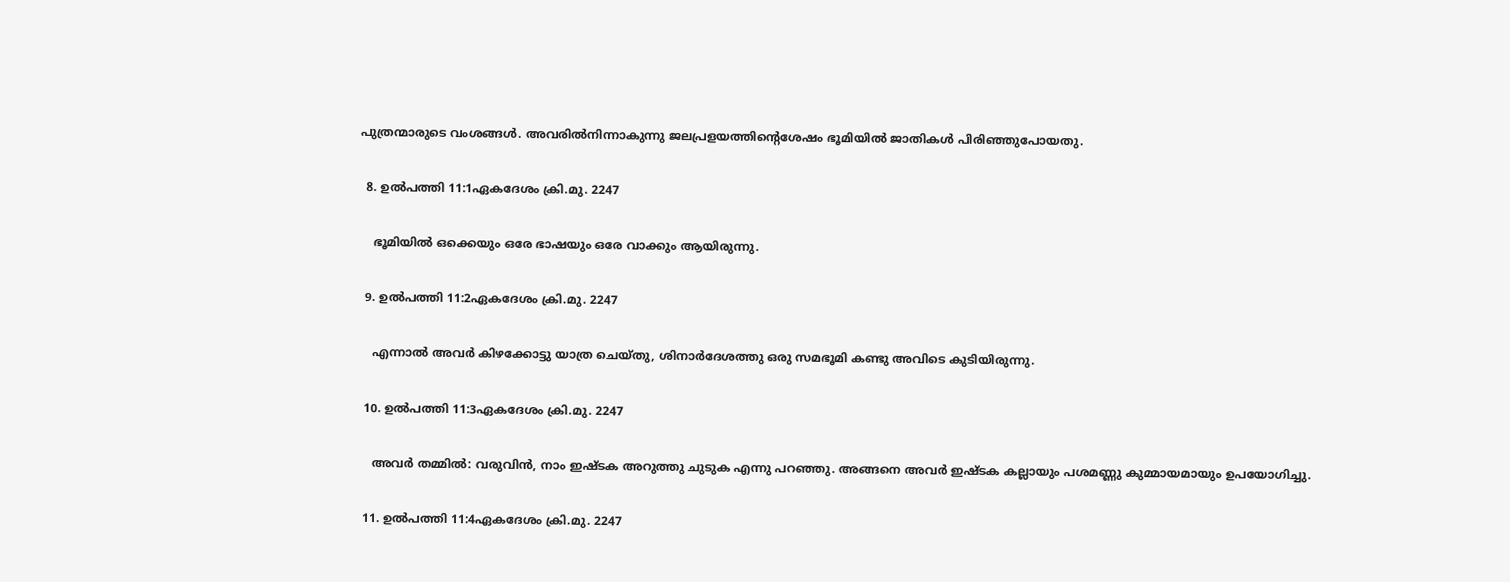പുത്രന്മാരുടെ വംശങ്ങൾ. അവരിൽനിന്നാകുന്നു ജലപ്രളയത്തിന്റെശേഷം ഭൂമിയിൽ ജാതികൾ പിരിഞ്ഞുപോയതു.

  8. ഉല്‍പത്തി 11:1ഏകദേശം ക്രി.മു. 2247

    ഭൂമിയിൽ ഒക്കെയും ഒരേ ഭാഷയും ഒരേ വാക്കും ആയിരുന്നു.

  9. ഉല്‍പത്തി 11:2ഏകദേശം ക്രി.മു. 2247

    എന്നാൽ അവർ കിഴക്കോട്ടു യാത്ര ചെയ്തു, ശിനാർദേശത്തു ഒരു സമഭൂമി കണ്ടു അവിടെ കുടിയിരുന്നു.

  10. ഉല്‍പത്തി 11:3ഏകദേശം ക്രി.മു. 2247

    അവർ തമ്മിൽ: വരുവിൻ, നാം ഇഷ്ടക അറുത്തു ചുടുക എന്നു പറഞ്ഞു. അങ്ങനെ അവർ ഇഷ്ടക കല്ലായും പശമണ്ണു കുമ്മായമായും ഉപയോഗിച്ചു.

  11. ഉല്‍പത്തി 11:4ഏകദേശം ക്രി.മു. 2247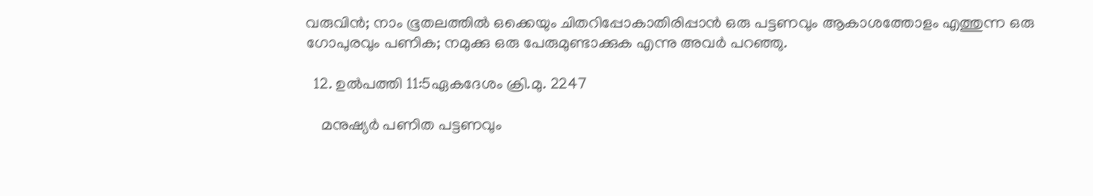വരുവിൻ; നാം ഭൂതലത്തിൽ ഒക്കെയും ചിതറിപ്പോകാതിരിപ്പാൻ ഒരു പട്ടണവും ആകാശത്തോളം എത്തുന്ന ഒരു ഗോപുരവും പണിക; നമുക്കു ഒരു പേരുമുണ്ടാക്കുക എന്നു അവർ പറഞ്ഞു.

  12. ഉല്‍പത്തി 11:5ഏകദേശം ക്രി.മു. 2247

    മനുഷ്യർ പണിത പട്ടണവും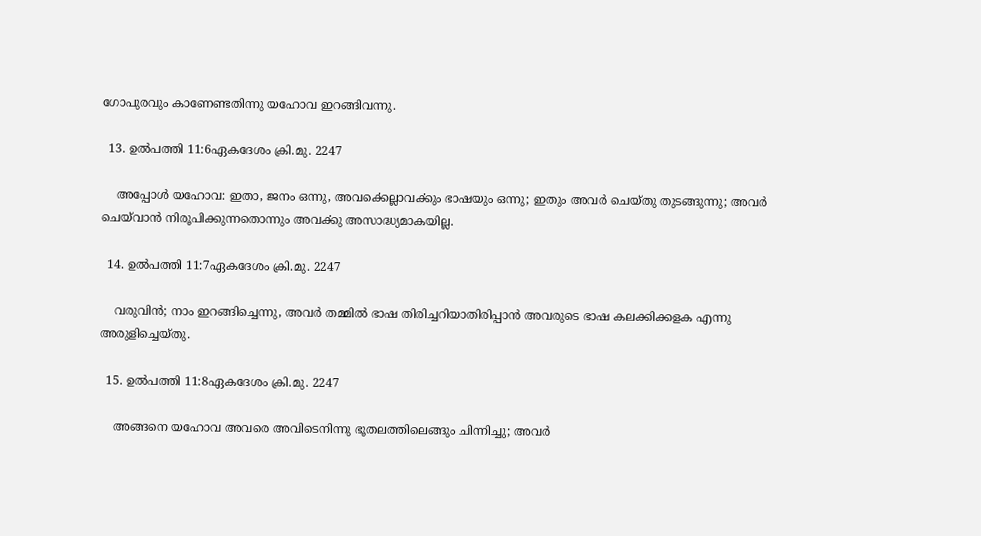ഗോപുരവും കാണേണ്ടതിന്നു യഹോവ ഇറങ്ങിവന്നു.

  13. ഉല്‍പത്തി 11:6ഏകദേശം ക്രി.മു. 2247

    അപ്പോൾ യഹോവ: ഇതാ, ജനം ഒന്നു, അവൎക്കെല്ലാവൎക്കും ഭാഷയും ഒന്നു; ഇതും അവർ ചെയ്തു തുടങ്ങുന്നു; അവർ ചെയ്‌വാൻ നിരൂപിക്കുന്നതൊന്നും അവൎക്കു അസാദ്ധ്യമാകയില്ല.

  14. ഉല്‍പത്തി 11:7ഏകദേശം ക്രി.മു. 2247

    വരുവിൻ; നാം ഇറങ്ങിച്ചെന്നു, അവർ തമ്മിൽ ഭാഷ തിരിച്ചറിയാതിരിപ്പാൻ അവരുടെ ഭാഷ കലക്കിക്കളക എന്നു അരുളിച്ചെയ്തു.

  15. ഉല്‍പത്തി 11:8ഏകദേശം ക്രി.മു. 2247

    അങ്ങനെ യഹോവ അവരെ അവിടെനിന്നു ഭൂതലത്തിലെങ്ങും ചിന്നിച്ചു; അവർ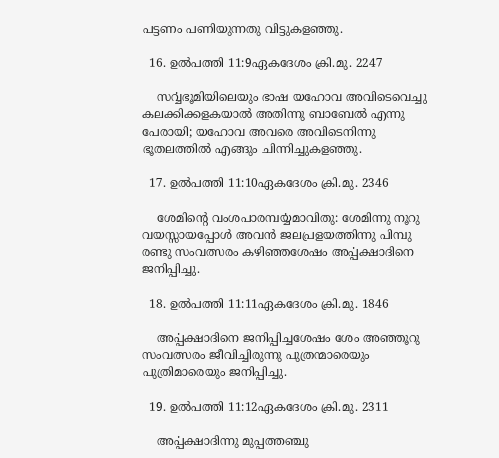പട്ടണം പണിയുന്നതു വിട്ടുകളഞ്ഞു.

  16. ഉല്‍പത്തി 11:9ഏകദേശം ക്രി.മു. 2247

    സൎവ്വഭൂമിയിലെയും ഭാഷ യഹോവ അവിടെവെച്ചു കലക്കിക്കളകയാൽ അതിന്നു ബാബേൽ എന്നു പേരായി; യഹോവ അവരെ അവിടെനിന്നു ഭൂതലത്തിൽ എങ്ങും ചിന്നിച്ചുകളഞ്ഞു.

  17. ഉല്‍പത്തി 11:10ഏകദേശം ക്രി.മു. 2346

    ശേമിന്റെ വംശപാരമ്പൎയ്യമാവിതു: ശേമിന്നു നൂറു വയസ്സായപ്പോൾ അവൻ ജലപ്രളയത്തിന്നു പിമ്പു രണ്ടു സംവത്സരം കഴിഞ്ഞശേഷം അൎപ്പക്ഷാദിനെ ജനിപ്പിച്ചു.

  18. ഉല്‍പത്തി 11:11ഏകദേശം ക്രി.മു. 1846

    അൎപ്പക്ഷാദിനെ ജനിപ്പിച്ചശേഷം ശേം അഞ്ഞൂറു സംവത്സരം ജീവിച്ചിരുന്നു പുത്രന്മാരെയും പുത്രിമാരെയും ജനിപ്പിച്ചു.

  19. ഉല്‍പത്തി 11:12ഏകദേശം ക്രി.മു. 2311

    അൎപ്പക്ഷാദിന്നു മുപ്പത്തഞ്ചു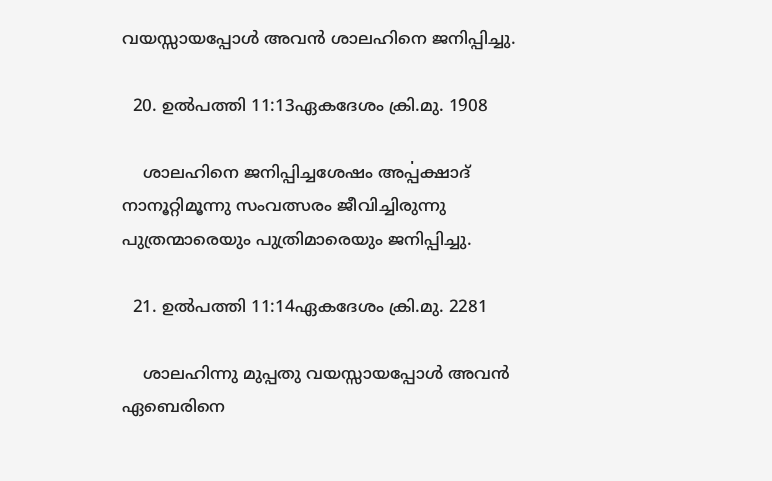വയസ്സായപ്പോൾ അവൻ ശാലഹിനെ ജനിപ്പിച്ചു.

  20. ഉല്‍പത്തി 11:13ഏകദേശം ക്രി.മു. 1908

    ശാലഹിനെ ജനിപ്പിച്ചശേഷം അൎപ്പക്ഷാദ് നാനൂറ്റിമൂന്നു സംവത്സരം ജീവിച്ചിരുന്നു പുത്രന്മാരെയും പുത്രിമാരെയും ജനിപ്പിച്ചു.

  21. ഉല്‍പത്തി 11:14ഏകദേശം ക്രി.മു. 2281

    ശാലഹിന്നു മുപ്പതു വയസ്സായപ്പോൾ അവൻ ഏബെരിനെ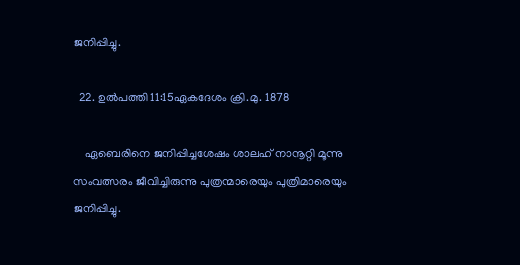ജനിപ്പിച്ചു.

  22. ഉല്‍പത്തി 11:15ഏകദേശം ക്രി.മു. 1878

    ഏബെരിനെ ജനിപ്പിച്ചശേഷം ശാലഹ് നാനൂറ്റി മൂന്നു സംവത്സരം ജീവിച്ചിരുന്നു പുത്രന്മാരെയും പുത്രിമാരെയും ജനിപ്പിച്ചു.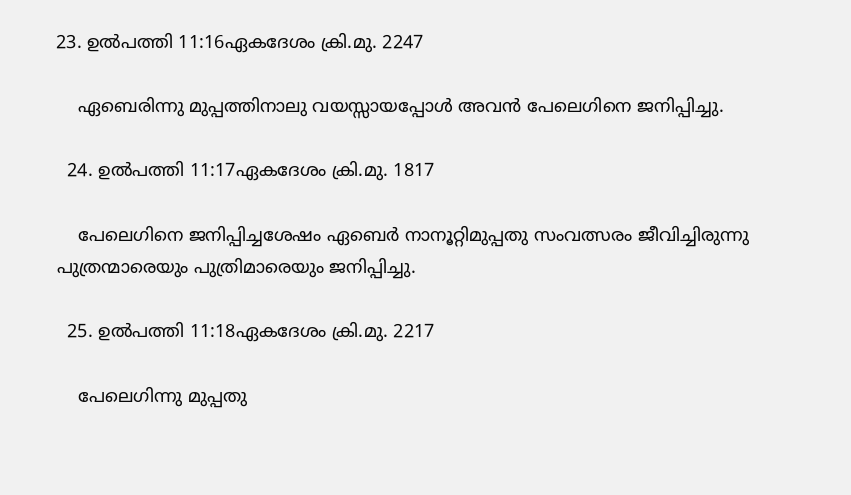23. ഉല്‍പത്തി 11:16ഏകദേശം ക്രി.മു. 2247

    ഏബെരിന്നു മുപ്പത്തിനാലു വയസ്സായപ്പോൾ അവൻ പേലെഗിനെ ജനിപ്പിച്ചു.

  24. ഉല്‍പത്തി 11:17ഏകദേശം ക്രി.മു. 1817

    പേലെഗിനെ ജനിപ്പിച്ചശേഷം ഏബെർ നാനൂറ്റിമുപ്പതു സംവത്സരം ജീവിച്ചിരുന്നു പുത്രന്മാരെയും പുത്രിമാരെയും ജനിപ്പിച്ചു.

  25. ഉല്‍പത്തി 11:18ഏകദേശം ക്രി.മു. 2217

    പേലെഗിന്നു മുപ്പതു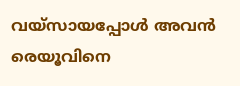വയ്സായപ്പോൾ അവൻ രെയൂവിനെ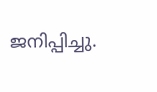ജനിപ്പിച്ചു.